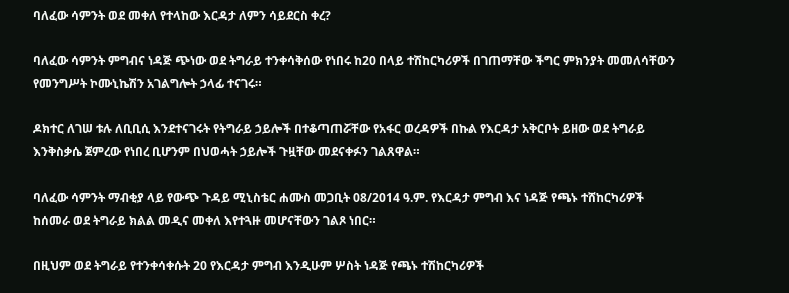ባለፈው ሳምንት ወደ መቀለ የተላከው እርዳታ ለምን ሳይደርስ ቀረ?

ባለፈው ሳምንት ምግብና ነዳጅ ጭነው ወደ ትግራይ ተንቀሳቅሰው የነበሩ ከ20 በላይ ተሽከርካሪዎች በገጠማቸው ችግር ምክንያት መመለሳቸውን የመንግሥት ኮሙኒኬሽን አገልግሎት ኃላፊ ተናገሩ።

ዶክተር ለገሠ ቱሉ ለቢቢሲ እንደተናገሩት የትግራይ ኃይሎች በተቆጣጠሯቸው የአፋር ወረዳዎች በኩል የእርዳታ አቅርቦት ይዘው ወደ ትግራይ እንቅስቃሴ ጀምረው የነበረ ቢሆንም በህወሓት ኃይሎች ጉዟቸው መደናቀፉን ገልጸዋል።

ባለፈው ሳምንት ማብቂያ ላይ የውጭ ጉዳይ ሚኒስቴር ሐሙስ መጋቢት 08/2014 ዓ.ም. የእርዳታ ምግብ እና ነዳጅ የጫኑ ተሸከርካሪዎች ከሰመራ ወደ ትግራይ ክልል መዲና መቀለ እየተጓዙ መሆናቸውን ገልጾ ነበር።

በዚህም ወደ ትግራይ የተንቀሳቀሱት 20 የእርዳታ ምግብ እንዲሁም ሦስት ነዳጅ የጫኑ ተሽከርካሪዎች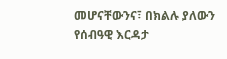መሆናቸውንና፣ በክልሉ ያለውን የሰብዓዊ እርዳታ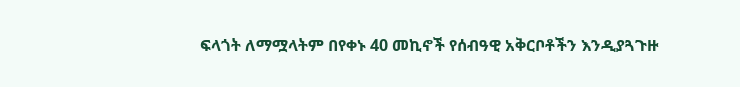ፍላጎት ለማሟላትም በየቀኑ 40 መኪኖች የሰብዓዊ አቅርቦቶችን እንዲያጓጉዙ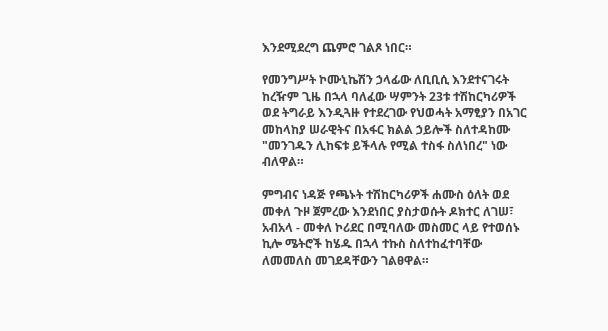እንደሚደረግ ጨምሮ ገልጾ ነበር።

የመንግሥት ኮሙኒኬሽን ኃላፊው ለቢቢሲ እንደተናገሩት ከረዥም ጊዜ በኋላ ባለፈው ሣምንት 23ቱ ተሽከርካሪዎች ወደ ትግራይ እንዲጓዙ የተደረገው የህወሓት አማፂያን በአገር መከላከያ ሠራዊትና በአፋር ክልል ኃይሎች ስለተዳከሙ "መንገዱን ሊከፍቱ ይችላሉ የሚል ተስፋ ስለነበረ" ነው ብለዋል።

ምግብና ነዳጅ የጫኑት ተሽከርካሪዎች ሐሙስ ዕለት ወደ መቀለ ጉዞ ጀምረው እንደነበር ያስታወሱት ዶክተር ለገሠ፣ አብአላ - መቀለ ኮሪደር በሚባለው መስመር ላይ የተወሰኑ ኪሎ ሜትሮች ከሄዱ በኋላ ተኩስ ስለተከፈተባቸው ለመመለስ መገደዳቸውን ገልፀዋል።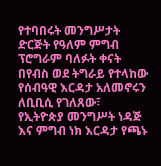የተባበሩት መንግሥታት ድርጅት የዓለም ምግብ ፕሮግራም ባለፉት ቀናት በየብስ ወደ ትግራይ የተላከው የሰብዓዊ እርዳታ አለመኖሩን ለቢቢሲ የገለጸው፣ የኢትዮጵያ መንግሥት ነዳጅ እና ምግብ ነክ እርዳታ የጫኑ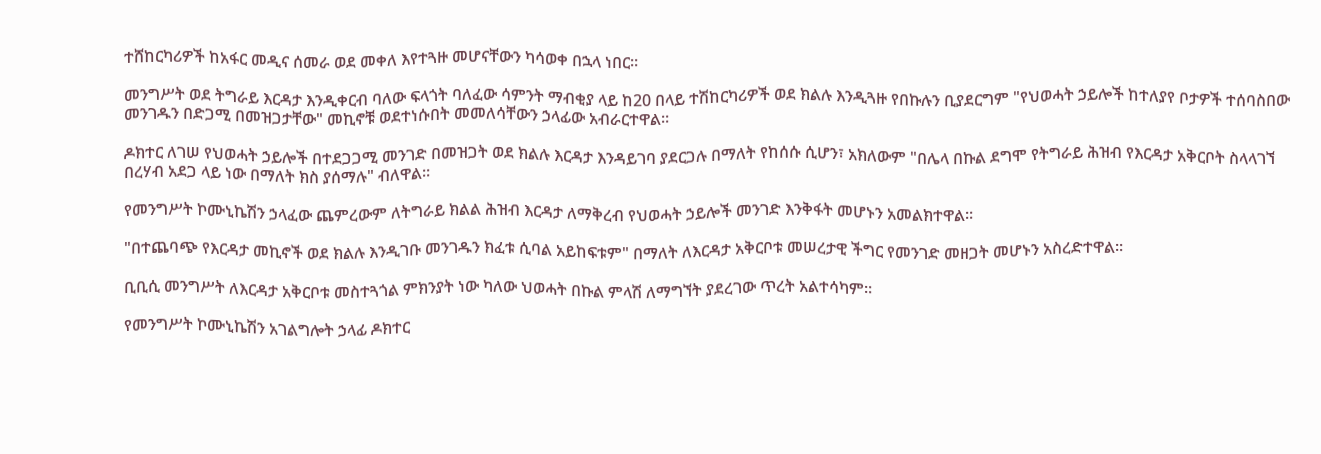ተሸከርካሪዎች ከአፋር መዲና ሰመራ ወደ መቀለ እየተጓዙ መሆናቸውን ካሳወቀ በኋላ ነበር።

መንግሥት ወደ ትግራይ እርዳታ እንዲቀርብ ባለው ፍላጎት ባለፈው ሳምንት ማብቂያ ላይ ከ20 በላይ ተሽከርካሪዎች ወደ ክልሉ እንዲጓዙ የበኩሉን ቢያደርግም "የህወሓት ኃይሎች ከተለያየ ቦታዎች ተሰባስበው መንገዱን በድጋሚ በመዝጋታቸው" መኪኖቹ ወደተነሱበት መመለሳቸውን ኃላፊው አብራርተዋል።

ዶክተር ለገሠ የህወሓት ኃይሎች በተደጋጋሚ መንገድ በመዝጋት ወደ ክልሉ እርዳታ እንዳይገባ ያደርጋሉ በማለት የከሰሱ ሲሆን፣ አክለውም "በሌላ በኩል ደግሞ የትግራይ ሕዝብ የእርዳታ አቅርቦት ስላላገኘ በረሃብ አደጋ ላይ ነው በማለት ክስ ያሰማሉ" ብለዋል።

የመንግሥት ኮሙኒኬሽን ኃላፈው ጨምረውም ለትግራይ ክልል ሕዝብ እርዳታ ለማቅረብ የህወሓት ኃይሎች መንገድ እንቅፋት መሆኑን አመልክተዋል።

"በተጨባጭ የእርዳታ መኪኖች ወደ ክልሉ እንዲገቡ መንገዱን ክፈቱ ሲባል አይከፍቱም" በማለት ለእርዳታ አቅርቦቱ መሠረታዊ ችግር የመንገድ መዘጋት መሆኑን አስረድተዋል።

ቢቢሲ መንግሥት ለእርዳታ አቅርቦቱ መስተጓጎል ምክንያት ነው ካለው ህወሓት በኩል ምላሽ ለማግኘት ያደረገው ጥረት አልተሳካም።

የመንግሥት ኮሙኒኬሽን አገልግሎት ኃላፊ ዶክተር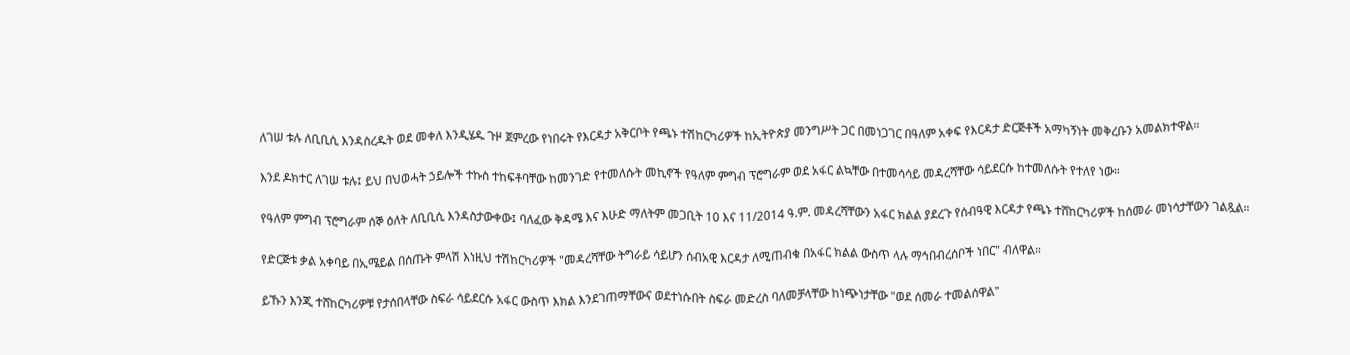ለገሠ ቱሉ ለቢቢሲ እንዳስረዱት ወደ መቀለ እንዲሄዱ ጉዞ ጀምረው የነበሩት የእርዳታ አቅርቦት የጫኑ ተሽከርካሪዎች ከኢትዮጵያ መንግሥት ጋር በመነጋገር በዓለም አቀፍ የእርዳታ ድርጅቶች አማካኝነት መቅረቡን አመልክተዋል።

እንደ ዶክተር ለገሠ ቱሉ፤ ይህ በህወሓት ኃይሎች ተኩስ ተከፍቶባቸው ከመንገድ የተመለሱት መኪኖች የዓለም ምግብ ፕሮግራም ወደ አፋር ልኳቸው በተመሳሳይ መዳረሻቸው ሳይደርሱ ከተመለሱት የተለየ ነው።

የዓለም ምግብ ፕሮግራም ሰኞ ዕለት ለቢቢሲ እንዳስታውቀው፤ ባለፈው ቅዳሜ እና እሁድ ማለትም መጋቢት 10 እና 11/2014 ዓ.ም. መዳረሻቸውን አፋር ክልል ያደረጉ የሰብዓዊ እርዳታ የጫኑ ተሸከርካሪዎች ከሰመራ መነሳታቸውን ገልጿል።

የድርጅቱ ቃል አቀባይ በኢሜይል በሰጡት ምላሽ እነዚህ ተሽከርካሪዎች "መዳረሻቸው ትግራይ ሳይሆን ሰብአዊ እርዳታ ለሚጠብቁ በአፋር ክልል ውስጥ ላሉ ማኅበብረሰቦች ነበር" ብለዋል።

ይኹን እንጂ ተሸከርካሪዎቹ የታሰበላቸው ስፍራ ሳይደርሱ አፋር ውስጥ እክል እንደገጠማቸውና ወደተነሱበት ስፍራ መድረስ ባለመቻላቸው ከነጭነታቸው "ወደ ሰመራ ተመልሰዋል"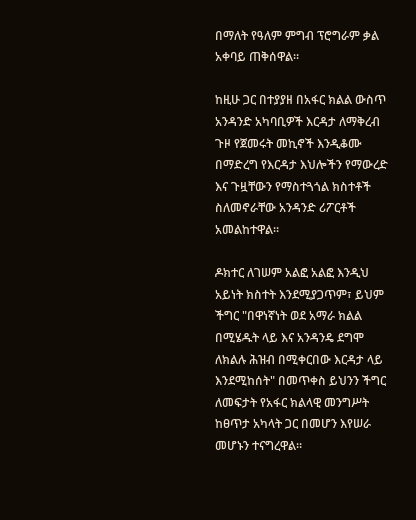በማለት የዓለም ምግብ ፕሮግራም ቃል አቀባይ ጠቅሰዋል።

ከዚሁ ጋር በተያያዘ በአፋር ክልል ውስጥ አንዳንድ አካባቢዎች እርዳታ ለማቅረብ ጉዞ የጀመሩት መኪኖች እንዲቆሙ በማድረግ የእርዳታ እህሎችን የማውረድ እና ጉዟቸውን የማስተጓጎል ክስተቶች ስለመኖራቸው አንዳንድ ሪፖርቶች አመልከተዋል።

ዶክተር ለገሠም አልፎ አልፎ እንዲህ አይነት ክስተት እንደሚያጋጥም፣ ይህም ችግር "በዋነኛነት ወደ አማራ ክልል በሚሄዱት ላይ እና አንዳንዴ ደግሞ ለክልሉ ሕዝብ በሚቀርበው እርዳታ ላይ እንደሚከሰት" በመጥቀስ ይህንን ችግር ለመፍታት የአፋር ክልላዊ መንግሥት ከፀጥታ አካላት ጋር በመሆን እየሠራ መሆኑን ተናግረዋል።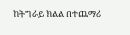ከትግራይ ክልል በተጨማሪ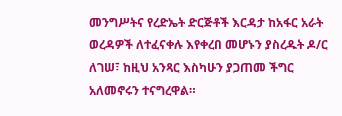መንግሥትና የረድኤት ድርጅቶች እርዳታ ከአፋር አራት ወረዳዎች ለተፈናቀሉ እየቀረበ መሆኑን ያስረዱት ዶ/ር ለገሠ፣ ከዚህ አንጻር እስካሁን ያጋጠመ ችግር አለመኖሩን ተናግረዋል።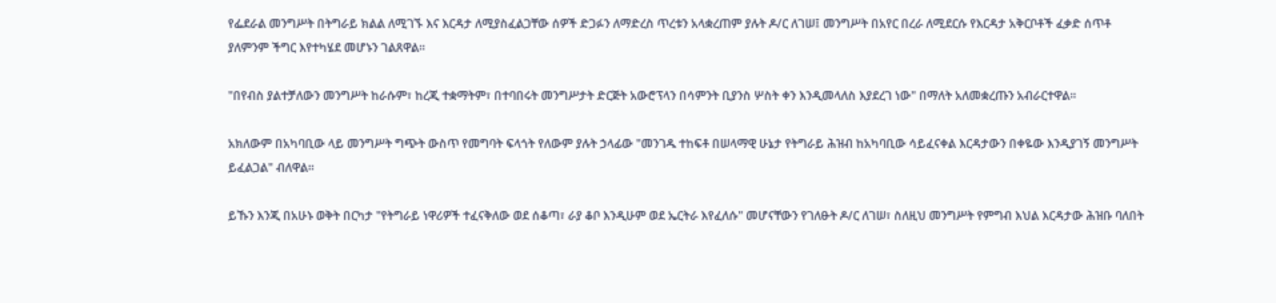የፌደራል መንግሥት በትግራይ ክልል ለሚገኙ እና እርዳታ ለሚያስፈልጋቸው ሰዎች ድጋፉን ለማድረስ ጥረቱን አላቋረጠም ያሉት ዶ/ር ለገሠ፤ መንግሥት በአየር በረራ ለሚደርሱ የእርዳታ አቅርቦቶች ፈቃድ ሰጥቶ ያለምንም ችግር እየተካሄደ መሆኑን ገልጸዋል።

"በየብስ ያልተቻለውን መንግሥት ከራሱም፣ ከረጂ ተቋማትም፣ በተባበሩት መንግሥታት ድርጅት አውሮፕላን በሳምንት ቢያንስ ሦስት ቀን እንዲመላለስ እያደረገ ነው" በማለት አለመቋረጡን አብራርተዋል።

አክለውም በአካባቢው ላይ መንግሥት ግጭት ውስጥ የመግባት ፍላጎት የለውም ያሉት ኃላፊው "መንገዱ ተከፍቶ በሠላማዊ ሁኔታ የትግራይ ሕዝብ ከአካባቢው ሳይፈናቀል እርዳታውን በቀዬው እንዲያገኝ መንግሥት ይፈልጋል" ብለዋል።

ይኹን እንጂ በአሁኑ ወቅት በርካታ "የትግራይ ነዋሪዎች ተፈናቅለው ወደ ሰቆጣ፣ ራያ ቆቦ እንዲሁም ወደ ኤርትራ እየፈለሱ" መሆናቸውን የገለፁት ዶ/ር ለገሠ፣ ስለዚህ መንግሥት የምግብ እህል እርዳታው ሕዝቡ ባለበት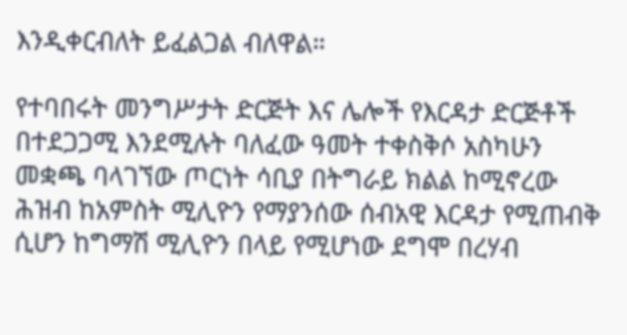እንዲቀርብለት ይፈልጋል ብለዋል።

የተባበሩት መንግሥታት ድርጅት እና ሌሎች የእርዳታ ድርጅቶች በተደጋጋሚ እንደሚሉት ባለፈው ዓመት ተቀስቅሶ አስካሁን መቋጫ ባላገኘው ጦርነት ሳቢያ በትግራይ ክልል ከሚኖረው ሕዝብ ከአምስት ሚሊዮን የማያንሰው ሰብአዊ እርዳታ የሚጠብቅ ሲሆን ከግማሽ ሚሊዮን በላይ የሚሆነው ደግሞ በረሃብ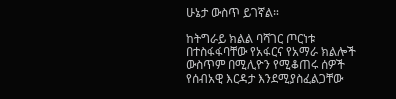ሁኔታ ውስጥ ይገኛል።

ከትግራይ ክልል ባሻገር ጦርነቱ በተስፋፋባቸው የአፋርና የአማራ ክልሎች ውስጥም በሚሊዮን የሚቆጠሩ ሰዎች የሰብአዊ እርዳታ እንደሚያስፈልጋቸው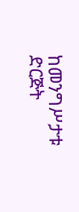ከመንግሥታቱ ድርጅት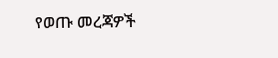የወጡ መረጃዎች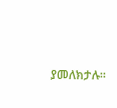ያመለክታሉ።